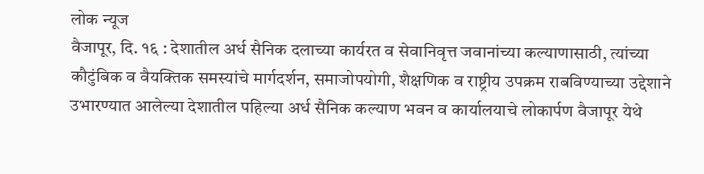लोक न्यूज
वैजापूर, दि. १६ : देशातील अर्ध सैनिक दलाच्या कार्यरत व सेवानिवृत्त जवानांच्या कल्याणासाठी, त्यांच्या कौटुंबिक व वैयक्तिक समस्यांचे मार्गदर्शन, समाजोपयोगी, शैक्षणिक व राष्ट्रीय उपक्रम राबविण्याच्या उद्देशाने उभारण्यात आलेल्या देशातील पहिल्या अर्ध सैनिक कल्याण भवन व कार्यालयाचे लोकार्पण वैजापूर येथे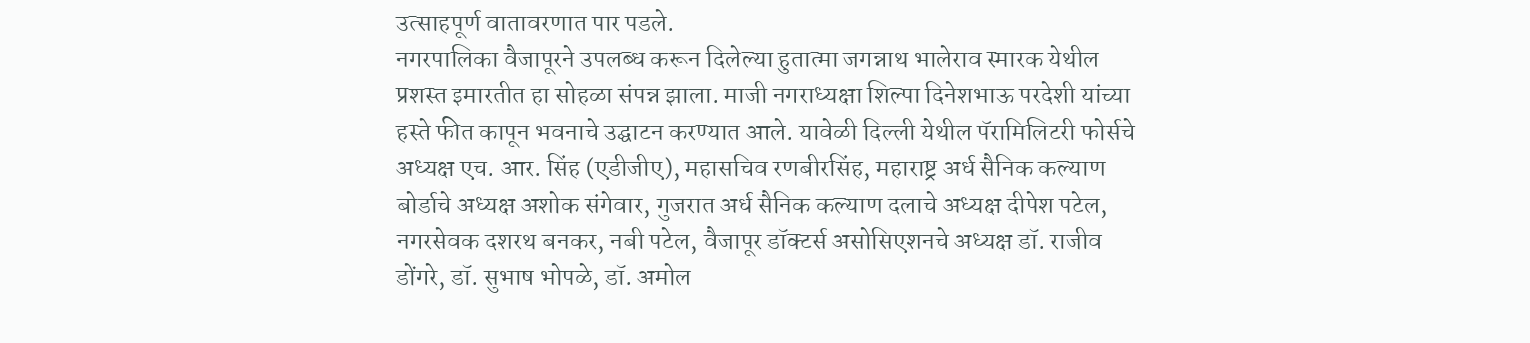उत्साहपूर्ण वातावरणात पार पडले.
नगरपालिका वैजापूरने उपलब्ध करून दिलेल्या हुतात्मा जगन्नाथ भालेराव स्मारक येथील प्रशस्त इमारतीत हा सोहळा संपन्न झाला. माजी नगराध्यक्षा शिल्पा दिनेशभाऊ परदेशी यांच्या हस्ते फीत कापून भवनाचे उद्घाटन करण्यात आले. यावेळी दिल्ली येथील पॅरामिलिटरी फोर्सचे अध्यक्ष एच. आर. सिंह (एडीजीए), महासचिव रणबीरसिंह, महाराष्ट्र अर्ध सैनिक कल्याण बोर्डाचे अध्यक्ष अशोक संगेवार, गुजरात अर्ध सैनिक कल्याण दलाचे अध्यक्ष दीपेश पटेल, नगरसेवक दशरथ बनकर, नबी पटेल, वैजापूर डॉक्टर्स असोसिएशनचे अध्यक्ष डॉ. राजीव डोंगरे, डॉ. सुभाष भोपळे, डॉ. अमोल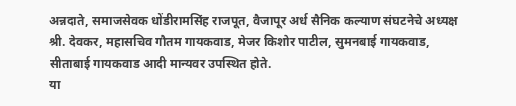अन्नदाते, समाजसेवक धोंडीरामसिंह राजपूत, वैजापूर अर्ध सैनिक कल्याण संघटनेचे अध्यक्ष श्री. देवकर, महासचिव गौतम गायकवाड, मेजर किशोर पाटील, सुमनबाई गायकवाड, सीताबाई गायकवाड आदी मान्यवर उपस्थित होते.
या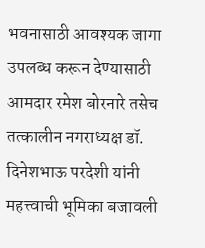भवनासाठी आवश्यक जागा उपलब्ध करून देण्यासाठी आमदार रमेश बोरनारे तसेच तत्कालीन नगराध्यक्ष डॉ. दिनेशभाऊ परदेशी यांनी महत्त्वाची भूमिका बजावली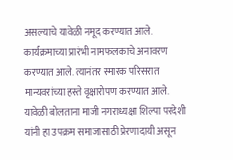असल्याचे यावेळी नमूद करण्यात आले.
कार्यक्रमाच्या प्रारंभी नामफलकाचे अनावरण करण्यात आले. त्यानंतर स्मारक परिसरात मान्यवरांच्या हस्ते वृक्षारोपण करण्यात आले.
यावेळी बोलताना माजी नगराध्यक्षा शिल्पा परदेशी यांनी हा उपक्रम समाजासाठी प्रेरणादायी असून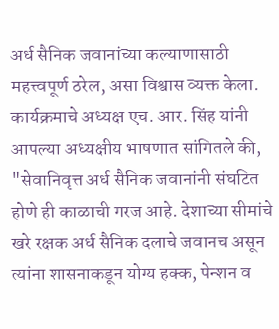अर्ध सैनिक जवानांच्या कल्याणासाठी महत्त्वपूर्ण ठरेल, असा विश्वास व्यक्त केला.
कार्यक्रमाचे अध्यक्ष एच. आर. सिंह यांनी आपल्या अध्यक्षीय भाषणात सांगितले की, "सेवानिवृत्त अर्ध सैनिक जवानांनी संघटित होणे ही काळाची गरज आहे. देशाच्या सीमांचे खरे रक्षक अर्ध सैनिक दलाचे जवानच असून त्यांना शासनाकडून योग्य हक्क, पेन्शन व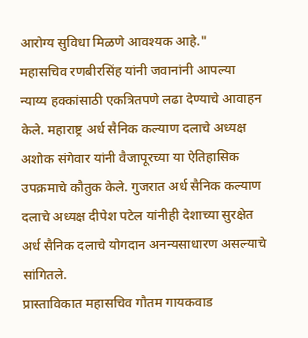आरोग्य सुविधा मिळणे आवश्यक आहे."
महासचिव रणबीरसिंह यांनी जवानांनी आपल्या न्याय्य हक्कांसाठी एकत्रितपणे लढा देण्याचे आवाहन केले. महाराष्ट्र अर्ध सैनिक कल्याण दलाचे अध्यक्ष अशोक संगेवार यांनी वैजापूरच्या या ऐतिहासिक उपक्रमाचे कौतुक केले. गुजरात अर्ध सैनिक कल्याण दलाचे अध्यक्ष दीपेश पटेल यांनीही देशाच्या सुरक्षेत अर्ध सैनिक दलाचे योगदान अनन्यसाधारण असल्याचे सांगितले.
प्रास्ताविकात महासचिव गौतम गायकवाड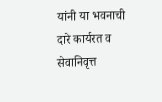यांनी या भवनाची दारे कार्यरत व सेवानिवृत्त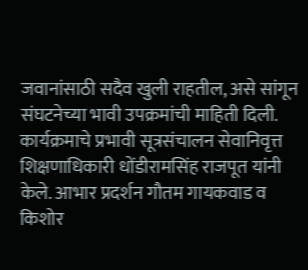जवानांसाठी सदैव खुली राहतील, असे सांगून संघटनेच्या भावी उपक्रमांची माहिती दिली.
कार्यक्रमाचे प्रभावी सूत्रसंचालन सेवानिवृत्त शिक्षणाधिकारी धोंडीरामसिंह राजपूत यांनी केले. आभार प्रदर्शन गौतम गायकवाड व किशोर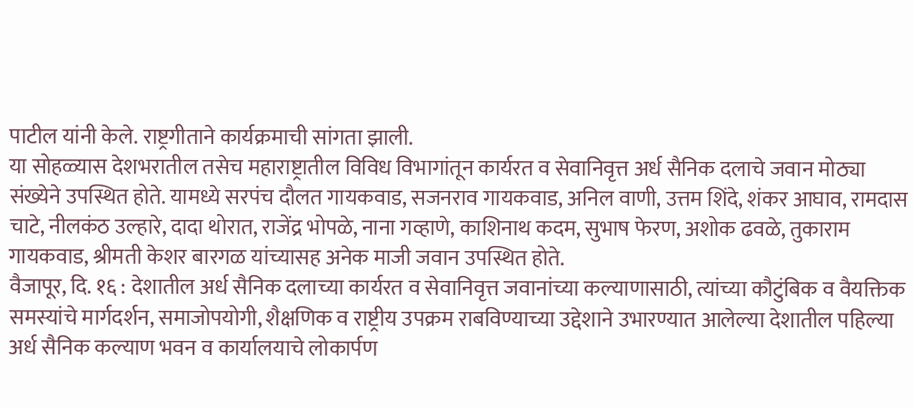पाटील यांनी केले. राष्ट्रगीताने कार्यक्रमाची सांगता झाली.
या सोहळ्यास देशभरातील तसेच महाराष्ट्रातील विविध विभागांतून कार्यरत व सेवानिवृत्त अर्ध सैनिक दलाचे जवान मोठ्या संख्येने उपस्थित होते. यामध्ये सरपंच दौलत गायकवाड, सजनराव गायकवाड, अनिल वाणी, उत्तम शिंदे, शंकर आघाव, रामदास चाटे, नीलकंठ उल्हारे, दादा थोरात, राजेंद्र भोपळे, नाना गव्हाणे, काशिनाथ कदम, सुभाष फेरण, अशोक ढवळे, तुकाराम गायकवाड, श्रीमती केशर बारगळ यांच्यासह अनेक माजी जवान उपस्थित होते.
वैजापूर, दि. १६ : देशातील अर्ध सैनिक दलाच्या कार्यरत व सेवानिवृत्त जवानांच्या कल्याणासाठी, त्यांच्या कौटुंबिक व वैयक्तिक समस्यांचे मार्गदर्शन, समाजोपयोगी, शैक्षणिक व राष्ट्रीय उपक्रम राबविण्याच्या उद्देशाने उभारण्यात आलेल्या देशातील पहिल्या अर्ध सैनिक कल्याण भवन व कार्यालयाचे लोकार्पण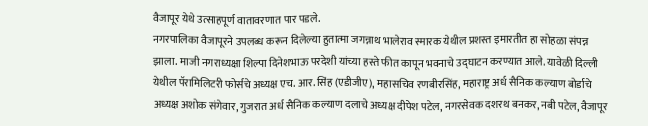वैजापूर येथे उत्साहपूर्ण वातावरणात पार पडले.
नगरपालिका वैजापूरने उपलब्ध करून दिलेल्या हुतात्मा जगन्नाथ भालेराव स्मारक येथील प्रशस्त इमारतीत हा सोहळा संपन्न झाला. माजी नगराध्यक्षा शिल्पा दिनेशभाऊ परदेशी यांच्या हस्ते फीत कापून भवनाचे उद्घाटन करण्यात आले. यावेळी दिल्ली येथील पॅरामिलिटरी फोर्सचे अध्यक्ष एच. आर. सिंह (एडीजीए), महासचिव रणबीरसिंह, महाराष्ट्र अर्ध सैनिक कल्याण बोर्डाचे अध्यक्ष अशोक संगेवार, गुजरात अर्ध सैनिक कल्याण दलाचे अध्यक्ष दीपेश पटेल, नगरसेवक दशरथ बनकर, नबी पटेल, वैजापूर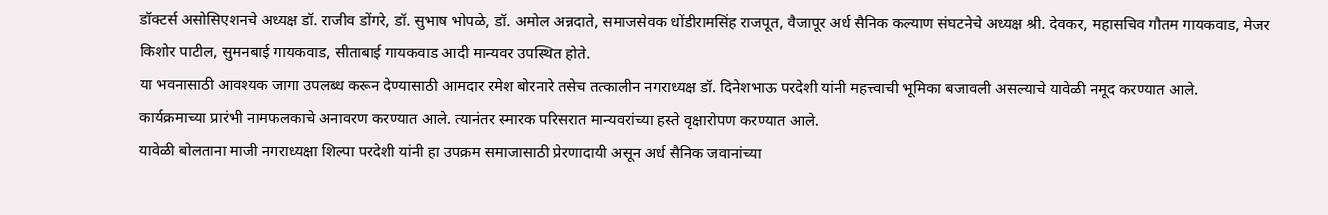डॉक्टर्स असोसिएशनचे अध्यक्ष डॉ. राजीव डोंगरे, डॉ. सुभाष भोपळे, डॉ. अमोल अन्नदाते, समाजसेवक धोंडीरामसिंह राजपूत, वैजापूर अर्ध सैनिक कल्याण संघटनेचे अध्यक्ष श्री. देवकर, महासचिव गौतम गायकवाड, मेजर किशोर पाटील, सुमनबाई गायकवाड, सीताबाई गायकवाड आदी मान्यवर उपस्थित होते.
या भवनासाठी आवश्यक जागा उपलब्ध करून देण्यासाठी आमदार रमेश बोरनारे तसेच तत्कालीन नगराध्यक्ष डॉ. दिनेशभाऊ परदेशी यांनी महत्त्वाची भूमिका बजावली असल्याचे यावेळी नमूद करण्यात आले.
कार्यक्रमाच्या प्रारंभी नामफलकाचे अनावरण करण्यात आले. त्यानंतर स्मारक परिसरात मान्यवरांच्या हस्ते वृक्षारोपण करण्यात आले.
यावेळी बोलताना माजी नगराध्यक्षा शिल्पा परदेशी यांनी हा उपक्रम समाजासाठी प्रेरणादायी असून अर्ध सैनिक जवानांच्या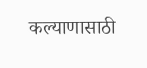कल्याणासाठी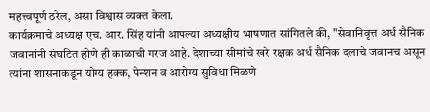महत्त्वपूर्ण ठरेल, असा विश्वास व्यक्त केला.
कार्यक्रमाचे अध्यक्ष एच. आर. सिंह यांनी आपल्या अध्यक्षीय भाषणात सांगितले की, "सेवानिवृत्त अर्ध सैनिक जवानांनी संघटित होणे ही काळाची गरज आहे. देशाच्या सीमांचे खरे रक्षक अर्ध सैनिक दलाचे जवानच असून त्यांना शासनाकडून योग्य हक्क, पेन्शन व आरोग्य सुविधा मिळणे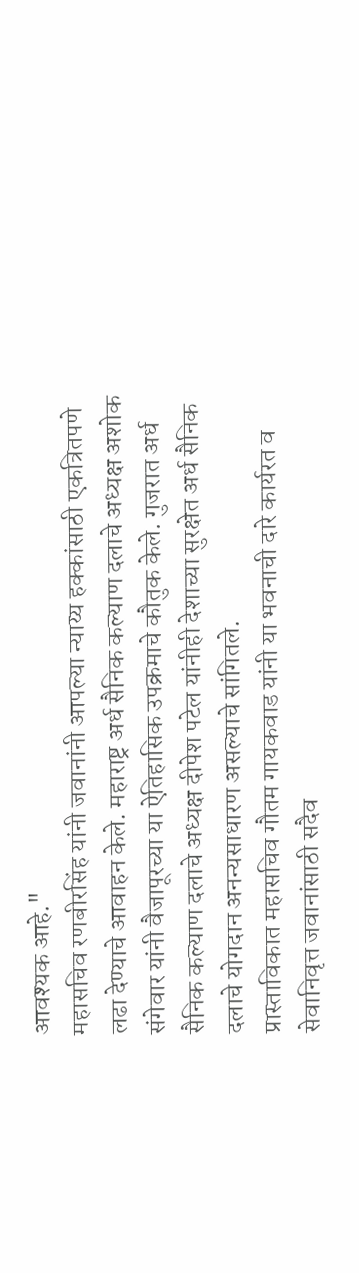आवश्यक आहे."
महासचिव रणबीरसिंह यांनी जवानांनी आपल्या न्याय्य हक्कांसाठी एकत्रितपणे लढा देण्याचे आवाहन केले. महाराष्ट्र अर्ध सैनिक कल्याण दलाचे अध्यक्ष अशोक संगेवार यांनी वैजापूरच्या या ऐतिहासिक उपक्रमाचे कौतुक केले. गुजरात अर्ध सैनिक कल्याण दलाचे अध्यक्ष दीपेश पटेल यांनीही देशाच्या सुरक्षेत अर्ध सैनिक दलाचे योगदान अनन्यसाधारण असल्याचे सांगितले.
प्रास्ताविकात महासचिव गौतम गायकवाड यांनी या भवनाची दारे कार्यरत व सेवानिवृत्त जवानांसाठी सदैव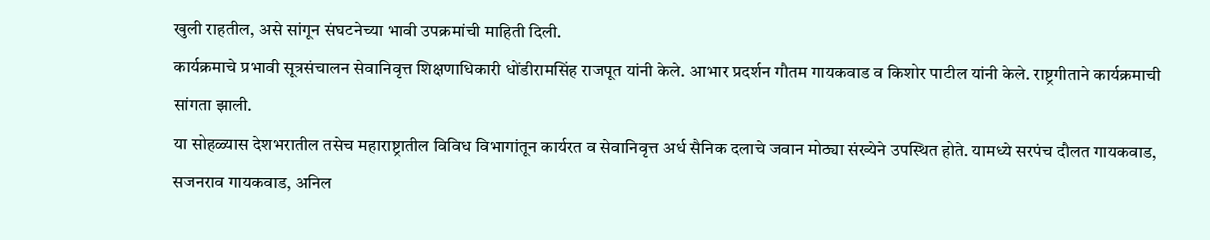खुली राहतील, असे सांगून संघटनेच्या भावी उपक्रमांची माहिती दिली.
कार्यक्रमाचे प्रभावी सूत्रसंचालन सेवानिवृत्त शिक्षणाधिकारी धोंडीरामसिंह राजपूत यांनी केले. आभार प्रदर्शन गौतम गायकवाड व किशोर पाटील यांनी केले. राष्ट्रगीताने कार्यक्रमाची सांगता झाली.
या सोहळ्यास देशभरातील तसेच महाराष्ट्रातील विविध विभागांतून कार्यरत व सेवानिवृत्त अर्ध सैनिक दलाचे जवान मोठ्या संख्येने उपस्थित होते. यामध्ये सरपंच दौलत गायकवाड, सजनराव गायकवाड, अनिल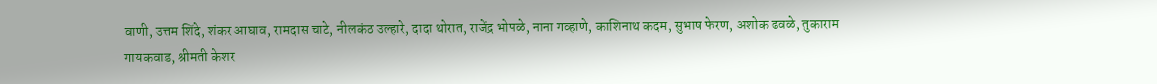वाणी, उत्तम शिंदे, शंकर आघाव, रामदास चाटे, नीलकंठ उल्हारे, दादा थोरात, राजेंद्र भोपळे, नाना गव्हाणे, काशिनाथ कदम, सुभाष फेरण, अशोक ढवळे, तुकाराम गायकवाड, श्रीमती केशर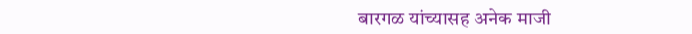बारगळ यांच्यासह अनेक माजी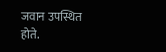जवान उपस्थित होते.